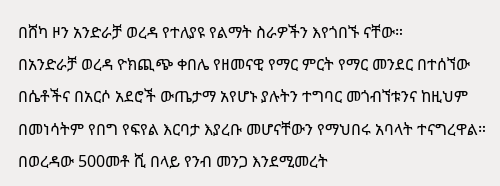በሸካ ዞን አንድራቻ ወረዳ የተለያዩ የልማት ስራዎችን እየጎበኙ ናቸው።
በአንድራቻ ወረዳ ዮክጪጭ ቀበሌ የዘመናዊ የማር ምርት የማር መንደር በተሰኘው በሴቶችና በአርሶ አደሮች ውጤታማ አየሆኑ ያሉትን ተግባር መጎብኘቱንና ከዚህም በመነሳትም የበግ የፍየል እርባታ እያረቡ መሆናቸውን የማህበሩ አባላት ተናግረዋል።
በወረዳው 500መቶ ሺ በላይ የንብ መንጋ እንደሚመረት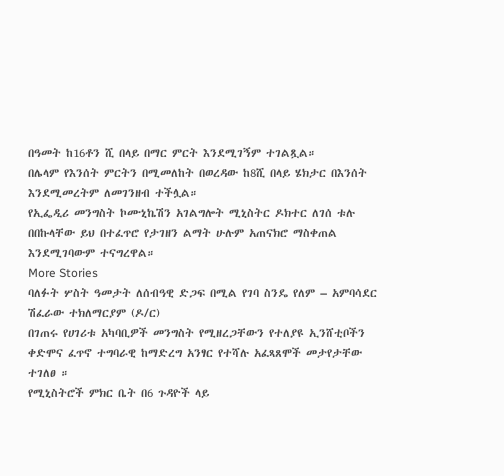በዓመት ከ16ቶን ሺ በላይ በማር ምርት እንደሚገኝም ተገልጿል።
በሌላም የእንሰት ምርትን በሚመለከት በወረዳው ከ8ሺ በላይ ሄክታር በእንሰት እንደሚመረትም ለመገንዘብ ተችሏል።
የኢፌዲሪ መንግስት ኮሙኒኬሽን አገልግሎት ሚኒስትር ዶክተር ለገሰ ቱሉ በበኩላቸው ይህ በተፈጥሮ የታገዘን ልማት ሁሉም አጠናክሮ ማስቀጠል እንደሚገባውም ተናግረዋል።
More Stories
ባለፉት ሦስት ዓመታት ለሰብዓዊ ድጋፍ በሚል የገባ ስንዴ የለም – አምባሳደር ሽፈራው ተክለማርያም (ዶ/ር)
በገጠሩ የሀገሪቱ አካባቢዎች መንግስት የሚዘረጋቸውን የተለያዩ ኢንሸቲቦችን ቀድሞና ፈጥኖ ተግባራዊ ከማድረግ አንፃር የተሻሉ አፈጻጸሞች መታየታቸው ተገለፀ ።
የሚኒስትሮች ምክር ቤት በ6 ጉዳዮች ላይ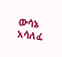ውሳኔ አሳለፈ